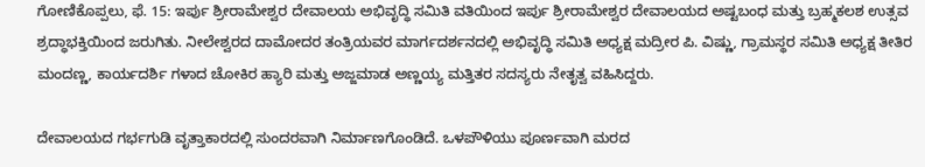ಗೋಣಿಕೊಪ್ಪಲು, ಫೆ. 15: ಇರ್ಪು ಶ್ರೀರಾಮೇಶ್ವರ ದೇವಾಲಯ ಅಭಿವೃದ್ಧಿ ಸಮಿತಿ ವತಿಯಿಂದ ಇರ್ಪು ಶ್ರೀರಾಮೇಶ್ವರ ದೇವಾಲಯದ ಅಷ್ಟಬಂಧ ಮತ್ತು ಬ್ರಹ್ಮಕಲಶ ಉತ್ಸವ ಶ್ರದ್ಧಾಭಕ್ತಿಯಿಂದ ಜರುಗಿತು. ನೀಲೇಶ್ವರದ ದಾಮೋದರ ತಂತ್ರಿಯವರ ಮಾರ್ಗದರ್ಶನದಲ್ಲಿ ಅಭಿವೃದ್ಧಿ ಸಮಿತಿ ಅಧ್ಯಕ್ಷ ಮದ್ರೀರ ಪಿ. ವಿಷ್ಣು, ಗ್ರಾಮಸ್ಥರ ಸಮಿತಿ ಅಧ್ಯಕ್ಷ ತೀತಿರ ಮಂದಣ್ಣ, ಕಾರ್ಯದರ್ಶಿ ಗಳಾದ ಚೋಕಿರ ಹ್ಯಾರಿ ಮತ್ತು ಅಜ್ಜಮಾಡ ಅಣ್ಣಯ್ಯ ಮತ್ತಿತರ ಸದಸ್ಯರು ನೇತೃತ್ವ ವಹಿಸಿದ್ದರು.

ದೇವಾಲಯದ ಗರ್ಭಗುಡಿ ವೃತ್ತಾಕಾರದಲ್ಲಿ ಸುಂದರವಾಗಿ ನಿರ್ಮಾಣಗೊಂಡಿದೆ. ಒಳಪೌಳಿಯು ಪೂರ್ಣವಾಗಿ ಮರದ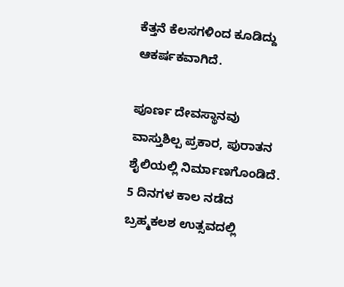ಕೆತ್ತನೆ ಕೆಲಸಗಳಿಂದ ಕೂಡಿದ್ದು ಆಕರ್ಷಕವಾಗಿದೆ.

ಪೂರ್ಣ ದೇವಸ್ಥಾನವು ವಾಸ್ತುಶಿಲ್ಪ ಪ್ರಕಾರ, ಪುರಾತನ ಶೈಲಿಯಲ್ಲಿ ನಿರ್ಮಾಣಗೊಂಡಿದೆ. 5 ದಿನಗಳ ಕಾಲ ನಡೆದ ಬ್ರಹ್ಮಕಲಶ ಉತ್ಸವದಲ್ಲಿ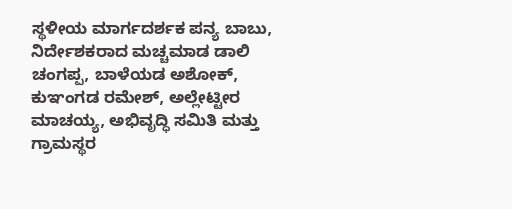ಸ್ಥಳೀಯ ಮಾರ್ಗದರ್ಶಕ ಪನ್ಯ ಬಾಬು, ನಿರ್ದೇಶಕರಾದ ಮಚ್ಚಮಾಡ ಡಾಲಿ ಚಂಗಪ್ಪ, ಬಾಳೆಯಡ ಅಶೋಕ್, ಕುಞಂಗಡ ರಮೇಶ್, ಅಲ್ಲೇಟ್ಟೀರ ಮಾಚಯ್ಯ, ಅಭಿವೃದ್ಧಿ ಸಮಿತಿ ಮತ್ತು ಗ್ರಾಮಸ್ಥರ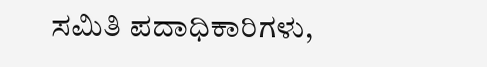ಸಮಿತಿ ಪದಾಧಿಕಾರಿಗಳು,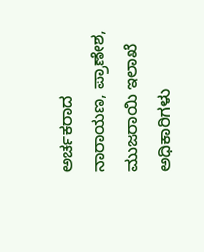ಅರ್ಚಕರಾದ ನಾರಾಯಣ, ಪ್ರಾಣೇಶ, ಮುಜರಾಯಿ ಇಲಾಖೆ ಅಧಿಕಾರಿಗಳು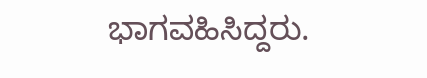ಭಾಗವಹಿಸಿದ್ದರು.